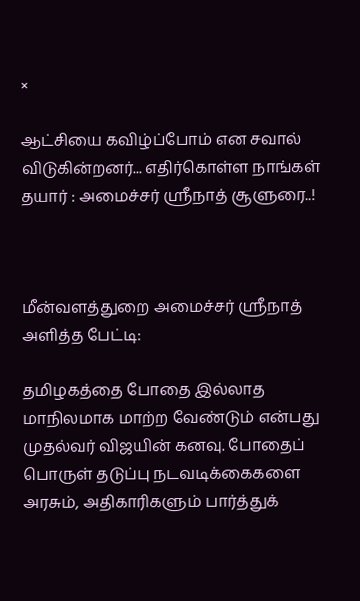×

ஆட்சியை கவிழ்ப்போம் என சவால் விடுகின்றனர்... எதிர்கொள்ள நாங்கள் தயார் : அமைச்சர் ஸ்ரீநாத் சூளுரை..!



மீன்வளத்துறை அமைச்சர் ஸ்ரீநாத் அளித்த பேட்டி:

தமிழகத்தை போதை இல்லாத மாநிலமாக மாற்ற வேண்டும் என்பது முதல்வர் விஜயின் கனவு. போதைப் பொருள் தடுப்பு நடவடிக்கைகளை அரசும், அதிகாரிகளும் பார்த்துக்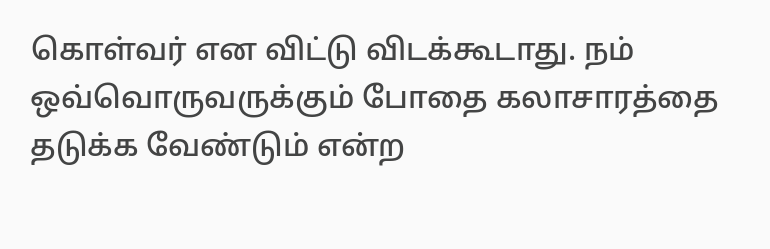கொள்வர் என விட்டு விடக்கூடாது. நம் ஒவ்வொருவருக்கும் போதை கலாசாரத்தை தடுக்க வேண்டும் என்ற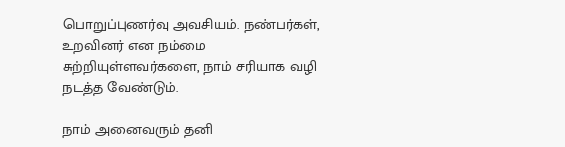பொறுப்புணர்வு அவசியம். நண்பர்கள், உறவினர் என நம்மை சுற்றியுள்ளவர்களை, நாம் சரியாக வழி நடத்த வேண்டும்.

நாம் அனைவரும் தனி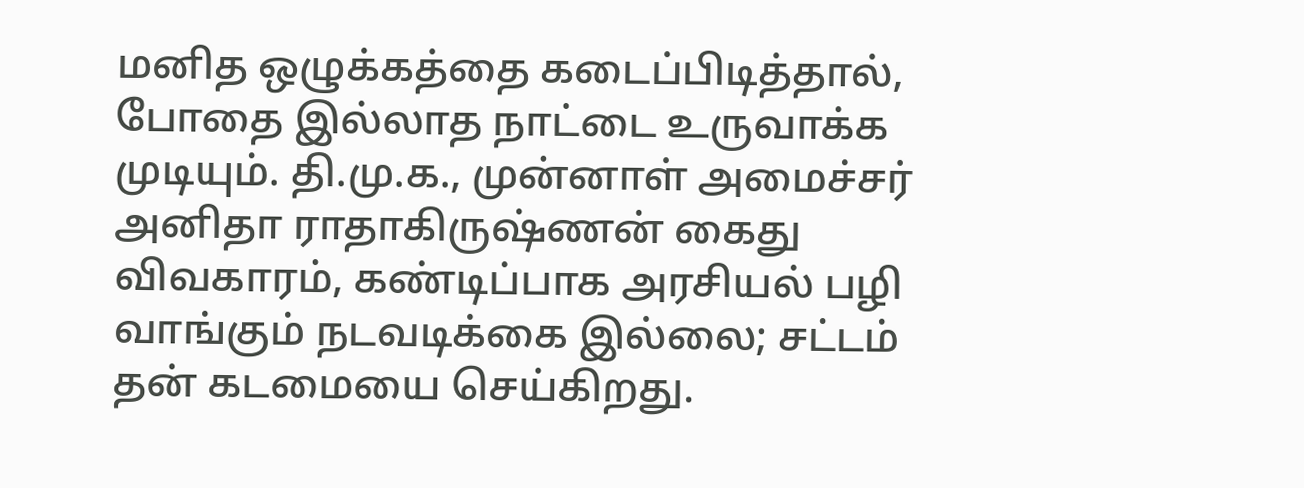மனித ஒழுக்கத்தை கடைப்பிடித்தால், போதை இல்லாத நாட்டை உருவாக்க முடியும். தி.மு.க., முன்னாள் அமைச்சர் அனிதா ராதாகிருஷ்ணன் கைது விவகாரம், கண்டிப்பாக அரசியல் பழி வாங்கும் நடவடிக்கை இல்லை; சட்டம் தன் கடமையை செய்கிறது.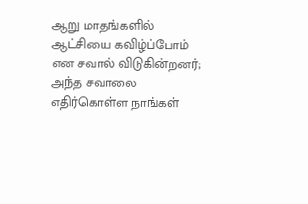ஆறு மாதங்களில் ஆட்சியை கவிழ்ப்போம் என சவால் விடுகின்றனர்; அந்த சவாலை எதிர்கொள்ள நாங்கள்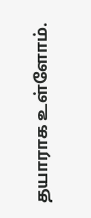தயாராக உள்ளோம்.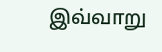இவ்வாறு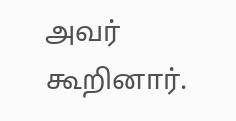அவர் கூறினார்.